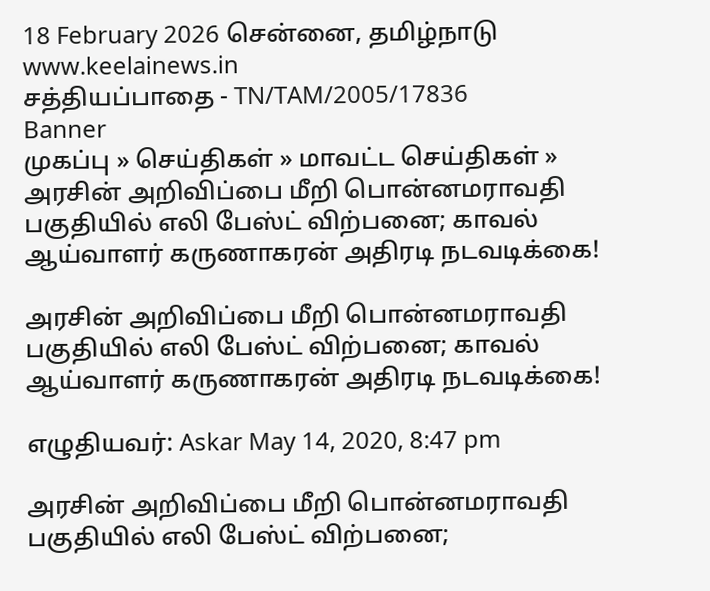18 February 2026 சென்னை, தமிழ்நாடு
www.keelainews.in
சத்தியப்பாதை - TN/TAM/2005/17836
Banner
முகப்பு » செய்திகள் » மாவட்ட செய்திகள் » அரசின் அறிவிப்பை மீறி பொன்னமராவதி பகுதியில் எலி பேஸ்ட் விற்பனை; காவல் ஆய்வாளர் கருணாகரன் அதிரடி நடவடிக்கை!

அரசின் அறிவிப்பை மீறி பொன்னமராவதி பகுதியில் எலி பேஸ்ட் விற்பனை; காவல் ஆய்வாளர் கருணாகரன் அதிரடி நடவடிக்கை!

எழுதியவர்: Askar May 14, 2020, 8:47 pm

அரசின் அறிவிப்பை மீறி பொன்னமராவதி பகுதியில் எலி பேஸ்ட் விற்பனை;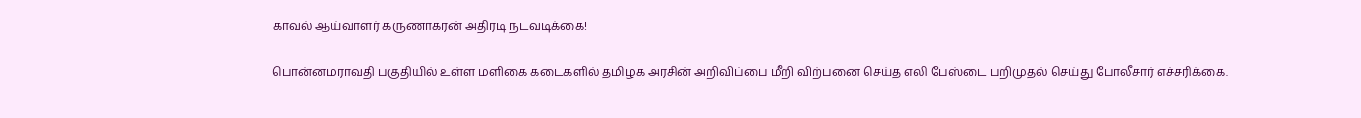காவல் ஆய்வாளர் கருணாகரன் அதிரடி நடவடிக்கை!

பொன்னமராவதி பகுதியில் உள்ள மளிகை கடைகளில் தமிழக அரசின் அறிவிப்பை மீறி விற்பனை செய்த எலி பேஸ்டை பறிமுதல் செய்து போலீசார் எச்சரிக்கை.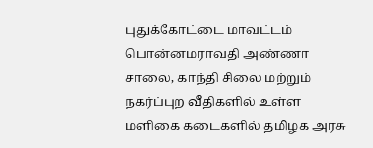புதுக்கோட்டை மாவட்டம் பொன்னமராவதி அண்ணா சாலை, காந்தி சிலை மற்றும் நகர்ப்புற வீதிகளில் உள்ள மளிகை கடைகளில் தமிழக அரசு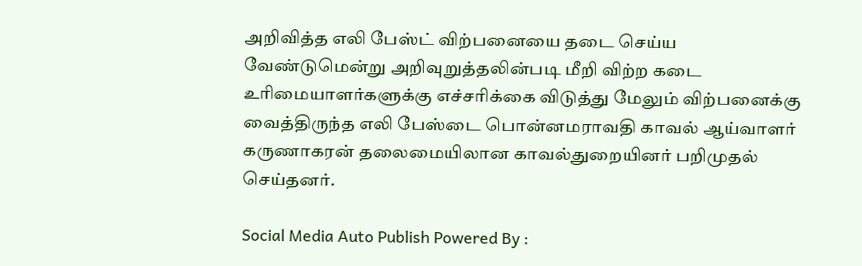அறிவித்த எலி பேஸ்ட் விற்பனையை தடை செய்ய வேண்டுமென்று அறிவுறுத்தலின்படி மீறி விற்ற கடை உரிமையாளர்களுக்கு எச்சரிக்கை விடுத்து மேலும் விற்பனைக்கு வைத்திருந்த எலி பேஸ்டை பொன்னமராவதி காவல் ஆய்வாளர் கருணாகரன் தலைமையிலான காவல்துறையினர் பறிமுதல் செய்தனர்.

Social Media Auto Publish Powered By :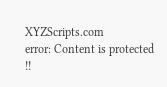XYZScripts.com
error: Content is protected !!